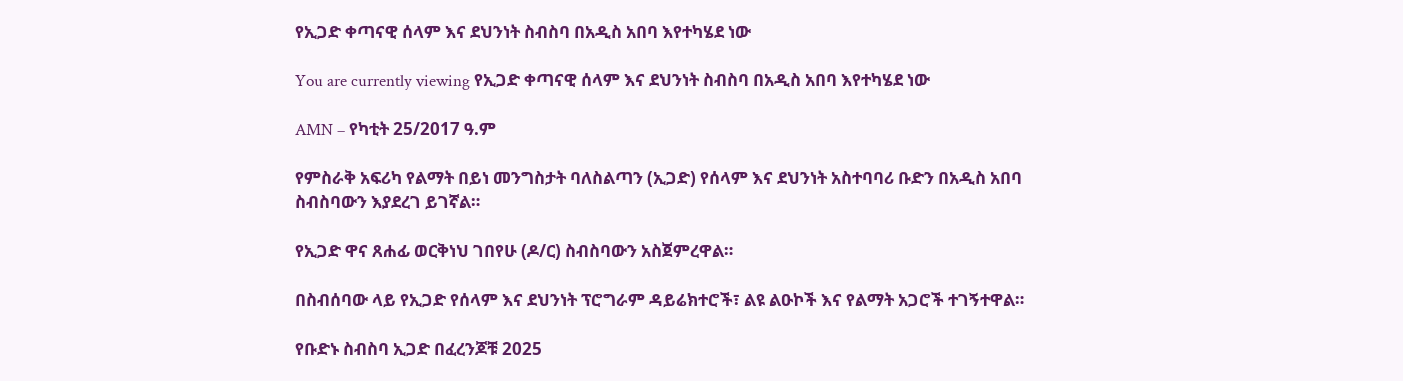የኢጋድ ቀጣናዊ ሰላም እና ደህንነት ስብስባ በአዲስ አበባ እየተካሄደ ነው

You are currently viewing የኢጋድ ቀጣናዊ ሰላም እና ደህንነት ስብስባ በአዲስ አበባ እየተካሄደ ነው

AMN – የካቲት 25/2017 ዓ.ም

የምስራቅ አፍሪካ የልማት በይነ መንግስታት ባለስልጣን (ኢጋድ) የሰላም እና ደህንነት አስተባባሪ ቡድን በአዲስ አበባ ስብስባውን እያደረገ ይገኛል።

የኢጋድ ዋና ጸሐፊ ወርቅነህ ገበየሁ (ዶ/ር) ስብስባውን አስጀምረዋል።

በስብሰባው ላይ የኢጋድ የሰላም እና ደህንነት ፕሮግራም ዳይሬክተሮች፣ ልዩ ልዑኮች እና የልማት አጋሮች ተገኝተዋል።

የቡድኑ ስብስባ ኢጋድ በፈረንጆቹ 2025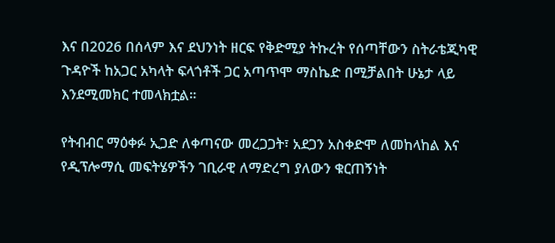እና በ2026 በሰላም እና ደህንነት ዘርፍ የቅድሚያ ትኩረት የሰጣቸውን ስትራቴጂካዊ ጉዳዮች ከአጋር አካላት ፍላጎቶች ጋር አጣጥሞ ማስኬድ በሚቻልበት ሁኔታ ላይ እንደሚመክር ተመላክቷል።

የትብብር ማዕቀፉ ኢጋድ ለቀጣናው መረጋጋት፣ አደጋን አስቀድሞ ለመከላከል እና የዲፕሎማሲ መፍትሄዎችን ገቢራዊ ለማድረግ ያለውን ቁርጠኝነት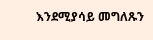እንደሚያሳይ መግለጹን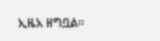ኢዜአ ዘግቧል።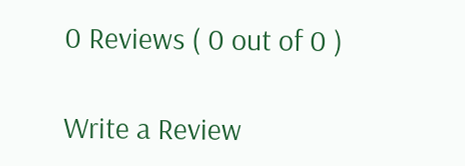0 Reviews ( 0 out of 0 )

Write a Review